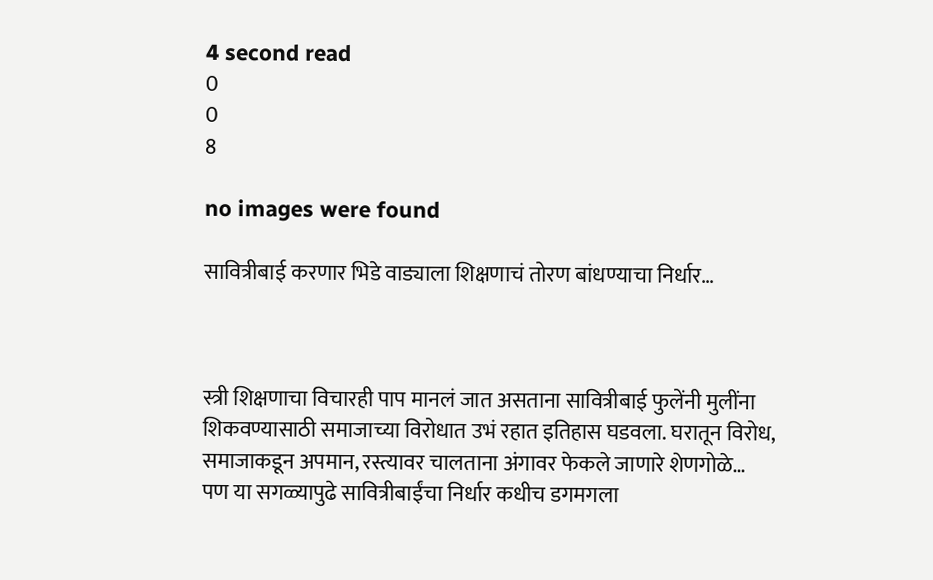4 second read
0
0
8

no images were found

सावित्रीबाई करणार भिडे वाड्याला शिक्षणाचं तोरण बांधण्याचा निर्धार…



स्त्री शिक्षणाचा विचारही पाप मानलं जात असताना सावित्रीबाई फुलेंनी मुलींना शिकवण्यासाठी समाजाच्या विरोधात उभं रहात इतिहास घडवला. घरातून विरोध, समाजाकडून अपमान, रस्त्यावर चालताना अंगावर फेकले जाणारे शेणगोळे… पण या सगळ्यापुढे सावित्रीबाईंचा निर्धार कधीच डगमगला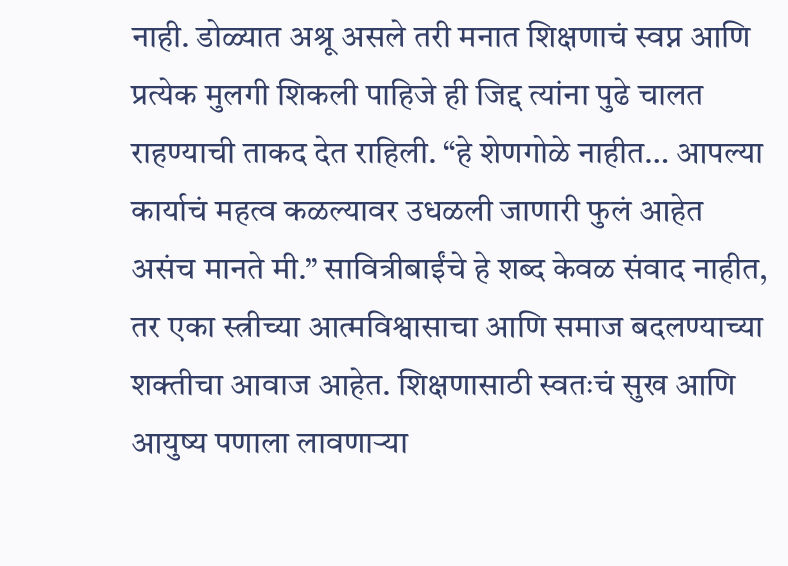नाही. डोळ्यात अश्रू असले तरी मनात शिक्षणाचं स्वप्न आणि प्रत्येक मुलगी शिकली पाहिजे ही जिद्द त्यांना पुढे चालत राहण्याची ताकद देत राहिली. “हे शेणगोळे नाहीत… आपल्या कार्याचं महत्व कळल्यावर उधळली जाणारी फुलं आहेत असंच मानते मी.” सावित्रीबाईंचे हे शब्द केवळ संवाद नाहीत, तर एका स्त्रीच्या आत्मविश्वासाचा आणि समाज बदलण्याच्या शक्तीचा आवाज आहेत. शिक्षणासाठी स्वतःचं सुख आणि आयुष्य पणाला लावणाऱ्या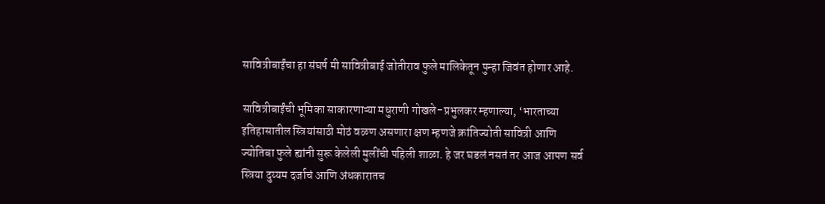सावित्रीबाईंचा हा संघर्ष मी सावित्रीबाई जोतीराव फुले मालिकेतून पुन्हा जिवंत होणार आहे.

सावित्रीबाईंची भूमिका साकारणाऱ्या मधुराणी गोखले-प्रभुलकर म्हणाल्या, ‘भारताच्या इतिहासातील स्त्रियांसाठी मोठं वळण असणारा क्षण म्हणजे क्रांतिज्योती सावित्री आणि ज्योतिबा फुले ह्यांनी सुरू केलेली मुलींची पहिली शाळा. हे जर घडलं नसतं तर आज आपण सर्व स्त्रिया दुय्यम दर्जाचं आणि अंधकारातच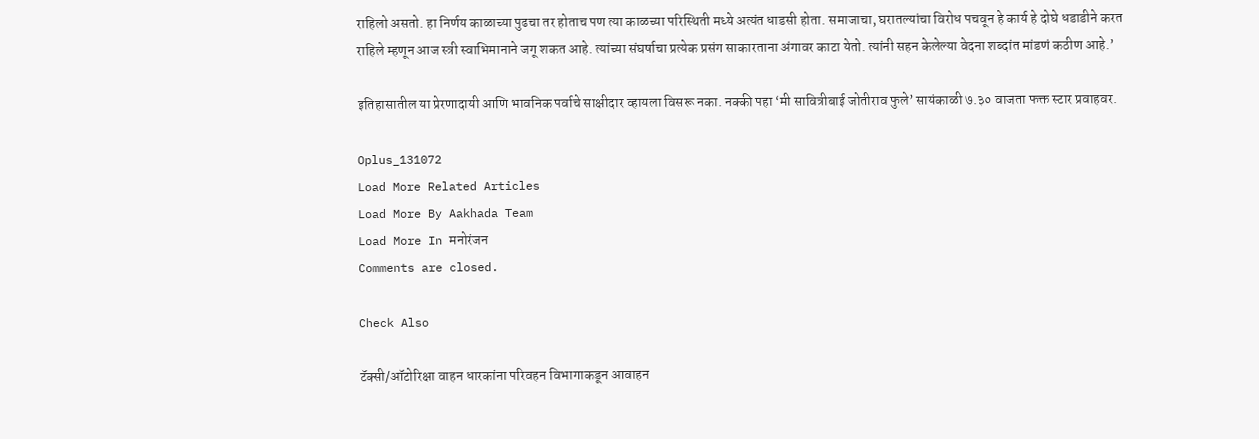राहिलो असतो. हा निर्णय काळाच्या पुढचा तर होताच पण त्या काळच्या परिस्थिती मध्ये अत्यंत धाडसी होता. समाजाचा, घरातल्यांचा विरोध पचवून हे कार्य हे दोघे धडाडीने करत राहिले म्हणून आज स्त्री स्वाभिमानाने जगू शकत आहे. त्यांच्या संघर्षाचा प्रत्येक प्रसंग साकारताना अंगावर काटा येतो. त्यांनी सहन केलेल्या वेदना शब्दांत मांडणं कठीण आहे.’

इतिहासातील या प्रेरणादायी आणि भावनिक पर्वाचे साक्षीदार व्हायला विसरू नका. नक्की पहा ‘मी सावित्रीबाई जोतीराव फुले’ सायंकाळी ७.३० वाजता फक्त स्टार प्रवाहवर.

Oplus_131072
Load More Related Articles
Load More By Aakhada Team
Load More In मनोरंजन
Comments are closed.

Check Also

टॅक्सी/ऑटोरिक्षा वाहन धारकांना परिवहन विभागाकडून आवाहन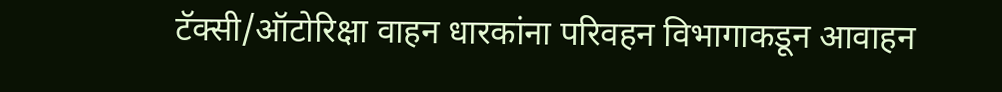टॅक्सी/ऑटोरिक्षा वाहन धारकांना परिवहन विभागाकडून आवाहन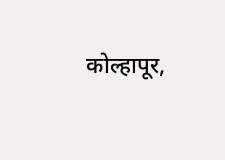कोल्हापूर,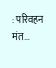: परिवहन मंत…